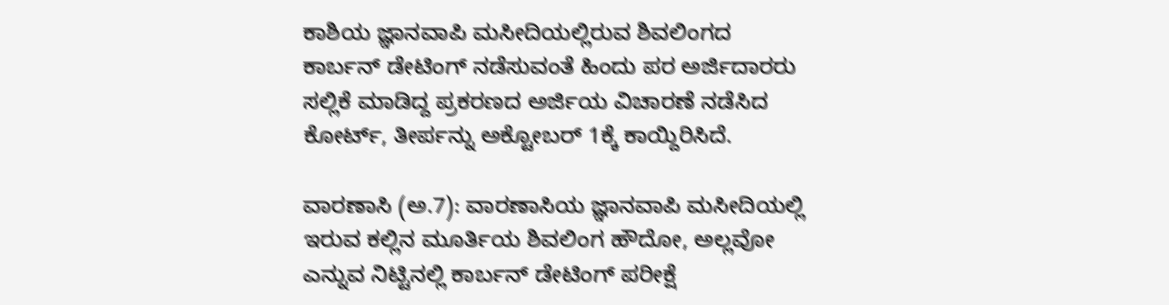ಕಾಶಿಯ ಜ್ಞಾನವಾಪಿ ಮಸೀದಿಯಲ್ಲಿರುವ ಶಿವಲಿಂಗದ ಕಾರ್ಬನ್‌ ಡೇಟಿಂಗ್‌ ನಡೆಸುವಂತೆ ಹಿಂದು ಪರ ಅರ್ಜಿದಾರರು ಸಲ್ಲಿಕೆ ಮಾಡಿದ್ದ ಪ್ರಕರಣದ ಅರ್ಜಿಯ ವಿಚಾರಣೆ ನಡೆಸಿದ ಕೋರ್ಟ್‌, ತೀರ್ಪನ್ನು ಅಕ್ಟೋಬರ್‌ 1ಕ್ಕೆ ಕಾಯ್ದಿರಿಸಿದೆ.

ವಾರಣಾಸಿ (ಅ.7): ವಾರಣಾಸಿಯ ಜ್ಞಾನವಾಪಿ ಮಸೀದಿಯಲ್ಲಿ ಇರುವ ಕಲ್ಲಿನ ಮೂರ್ತಿಯ ಶಿವಲಿಂಗ ಹೌದೋ, ಅಲ್ಲವೋ ಎನ್ನುವ ನಿಟ್ಟಿನಲ್ಲಿ ಕಾರ್ಬನ್‌ ಡೇಟಿಂಗ್ ಪರೀಕ್ಷೆ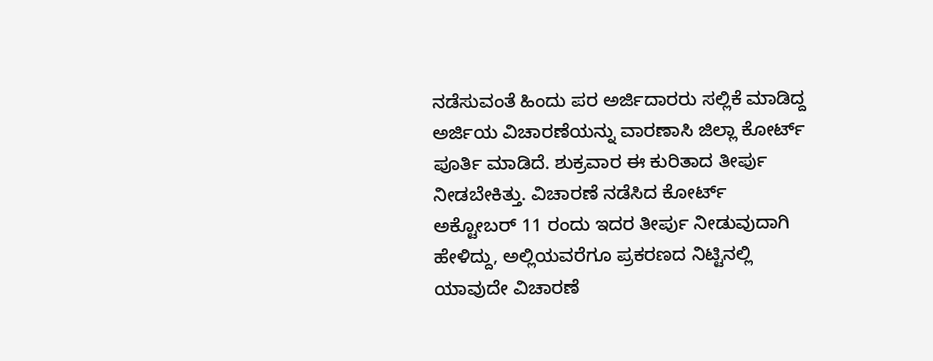ನಡೆಸುವಂತೆ ಹಿಂದು ಪರ ಅರ್ಜಿದಾರರು ಸಲ್ಲಿಕೆ ಮಾಡಿದ್ದ ಅರ್ಜಿಯ ವಿಚಾರಣೆಯನ್ನು ವಾರಣಾಸಿ ಜಿಲ್ಲಾ ಕೋರ್ಟ್‌ ಪೂರ್ತಿ ಮಾಡಿದೆ. ಶುಕ್ರವಾರ ಈ ಕುರಿತಾದ ತೀರ್ಪು ನೀಡಬೇಕಿತ್ತು. ವಿಚಾರಣೆ ನಡೆಸಿದ ಕೋರ್ಟ್‌ ಅಕ್ಟೋಬರ್‌ 11 ರಂದು ಇದರ ತೀರ್ಪು ನೀಡುವುದಾಗಿ ಹೇಳಿದ್ದು, ಅಲ್ಲಿಯವರೆಗೂ ಪ್ರಕರಣದ ನಿಟ್ಟಿನಲ್ಲಿ ಯಾವುದೇ ವಿಚಾರಣೆ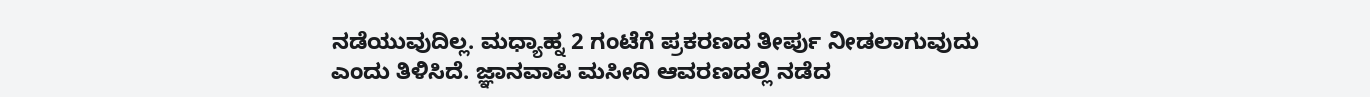ನಡೆಯುವುದಿಲ್ಲ. ಮಧ್ಯಾಹ್ನ 2 ಗಂಟೆಗೆ ಪ್ರಕರಣದ ತೀರ್ಪು ನೀಡಲಾಗುವುದು ಎಂದು ತಿಳಿಸಿದೆ. ಜ್ಞಾನವಾಪಿ ಮಸೀದಿ ಆವರಣದಲ್ಲಿ ನಡೆದ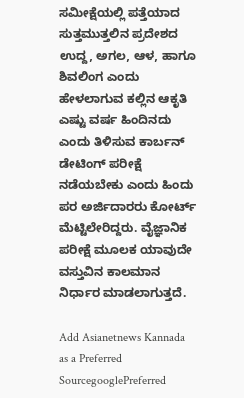ಸಮೀಕ್ಷೆಯಲ್ಲಿ ಪತ್ತೆಯಾದ ಸುತ್ತಮುತ್ತಲಿನ ಪ್ರದೇಶದ ಉದ್ದ, ಅಗಲ, ಆಳ, ಹಾಗೂ ಶಿವಲಿಂಗ ಎಂದು ಹೇಳಲಾಗುವ ಕಲ್ಲಿನ ಆಕೃತಿ ಎಷ್ಟು ವರ್ಷ ಹಿಂದಿನದು ಎಂದು ತಿಳಿಸುವ ಕಾರ್ಬನ್ ಡೇಟಿಂಗ್ ಪರೀಕ್ಷೆ ನಡೆಯಬೇಕು ಎಂದು ಹಿಂದು ಪರ ಅರ್ಜಿದಾರರು ಕೋರ್ಟ್‌ ಮೆಟ್ಟಿಲೇರಿದ್ದರು. ವೈಜ್ಞಾನಿಕ ಪರೀಕ್ಷೆ ಮೂಲಕ ಯಾವುದೇ ವಸ್ತುವಿನ ಕಾಲಮಾನ ನಿರ್ಧಾರ ಮಾಡಲಾಗುತ್ತದೆ.

Add Asianetnews Kannada as a Preferred SourcegooglePreferred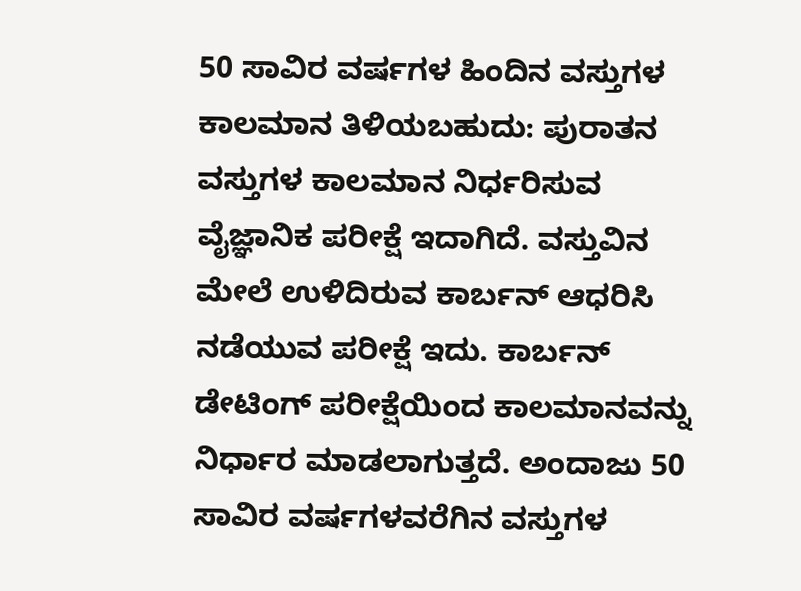50 ಸಾವಿರ ವರ್ಷಗಳ ಹಿಂದಿನ ವಸ್ತುಗಳ ಕಾಲಮಾನ ತಿಳಿಯಬಹುದು: ಪುರಾತನ ವಸ್ತುಗಳ ಕಾಲಮಾನ ನಿರ್ಧರಿಸುವ ವೈಜ್ಞಾನಿಕ ಪರೀಕ್ಷೆ ಇದಾಗಿದೆ. ವಸ್ತುವಿನ ಮೇಲೆ ಉಳಿದಿರುವ ಕಾರ್ಬನ್ ಆಧರಿಸಿ ನಡೆಯುವ ಪರೀಕ್ಷೆ ಇದು. ಕಾರ್ಬನ್ ಡೇಟಿಂಗ್ ಪರೀಕ್ಷೆಯಿಂದ ಕಾಲಮಾನವನ್ನು ನಿರ್ಧಾರ ಮಾಡಲಾಗುತ್ತದೆ. ಅಂದಾಜು 50 ಸಾವಿರ ವರ್ಷಗಳವರೆಗಿನ ವಸ್ತುಗಳ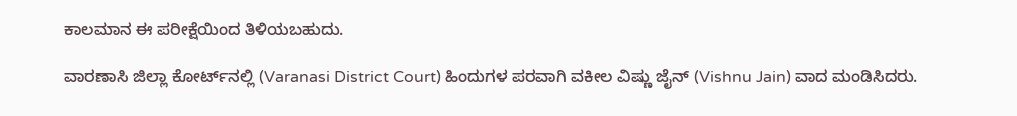ಕಾಲಮಾನ ಈ ಪರೀಕ್ಷೆಯಿಂದ ತಿಳಿಯಬಹುದು.

ವಾರಣಾಸಿ ಜಿಲ್ಲಾ ಕೋರ್ಟ್‌ನಲ್ಲಿ (Varanasi District Court) ಹಿಂದುಗಳ ಪರವಾಗಿ ವಕೀಲ ವಿಷ್ಣು ಜೈನ್‌ (Vishnu Jain) ವಾದ ಮಂಡಿಸಿದರು.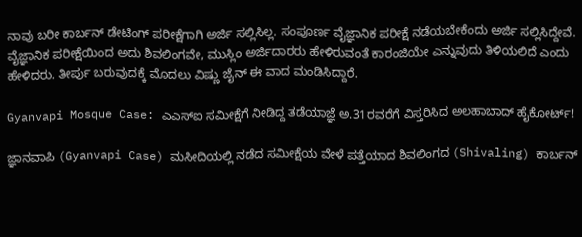ನಾವು ಬರೀ ಕಾರ್ಬನ್ ಡೇಟಿಂಗ್ ಪರೀಕ್ಷೆಗಾಗಿ ಅರ್ಜಿ ಸಲ್ಲಿಸಿಲ್ಲ. ಸಂಪೂರ್ಣ ವೈಜ್ಞಾನಿಕ ಪರೀಕ್ಷೆ ನಡೆಯಬೇಕೆಂದು ಅರ್ಜಿ ಸಲ್ಲಿಸಿದ್ದೇವೆ. ವೈಜ್ಞಾನಿಕ ಪರೀಕ್ಷೆಯಿಂದ ಅದು ಶಿವಲಿಂಗವೇ, ಮುಸ್ಲಿಂ ಅರ್ಜಿದಾರರು ಹೇಳಿರುವಂತೆ ಕಾರಂಜಿಯೇ ಎನ್ನುವುದು ತಿಳಿಯಲಿದೆ ಎಂದು ಹೇಳಿದರು. ತೀರ್ಪು ಬರುವುದಕ್ಕೆ ಮೊದಲು ವಿಷ್ಣು ಜೈನ್ ಈ ವಾದ ಮಂಡಿಸಿದ್ದಾರೆ.

Gyanvapi Mosque Case: ಎಎಸ್‌ಐ ಸಮೀಕ್ಷೆಗೆ ನೀಡಿದ್ದ ತಡೆಯಾಜ್ಞೆ ಅ.31ರವರೆಗೆ ವಿಸ್ತರಿಸಿದ ಅಲಹಾಬಾದ್ ಹೈಕೋರ್ಟ್‌!

ಜ್ಞಾನವಾಪಿ (Gyanvapi Case) ಮಸೀದಿಯಲ್ಲಿ ನಡೆದ ಸಮೀಕ್ಷೆಯ ವೇಳೆ ಪತ್ತೆಯಾದ ಶಿವಲಿಂಗದ (Shivaling) ಕಾರ್ಬನ್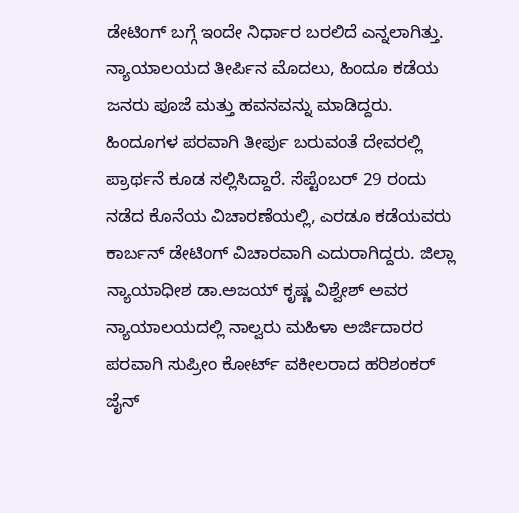ಡೇಟಿಂಗ್ ಬಗ್ಗೆ ಇಂದೇ ನಿರ್ಧಾರ ಬರಲಿದೆ ಎನ್ನಲಾಗಿತ್ತು. ನ್ಯಾಯಾಲಯದ ತೀರ್ಪಿನ ಮೊದಲು, ಹಿಂದೂ ಕಡೆಯ ಜನರು ಪೂಜೆ ಮತ್ತು ಹವನವನ್ನು ಮಾಡಿದ್ದರು. ಹಿಂದೂಗಳ ಪರವಾಗಿ ತೀರ್ಪು ಬರುವಂತೆ ದೇವರಲ್ಲಿ ಪ್ರಾರ್ಥನೆ ಕೂಡ ಸಲ್ಲಿಸಿದ್ದಾರೆ. ಸೆಪ್ಟೆಂಬರ್ 29 ರಂದು ನಡೆದ ಕೊನೆಯ ವಿಚಾರಣೆಯಲ್ಲಿ, ಎರಡೂ ಕಡೆಯವರು ಕಾರ್ಬನ್‌ ಡೇಟಿಂಗ್‌ ವಿಚಾರವಾಗಿ ಎದುರಾಗಿದ್ದರು. ಜಿಲ್ಲಾ ನ್ಯಾಯಾಧೀಶ ಡಾ.ಅಜಯ್ ಕೃಷ್ಣ ವಿಶ್ವೇಶ್ ಅವರ ನ್ಯಾಯಾಲಯದಲ್ಲಿ ನಾಲ್ವರು ಮಹಿಳಾ ಅರ್ಜಿದಾರರ ಪರವಾಗಿ ಸುಪ್ರೀಂ ಕೋರ್ಟ್ ವಕೀಲರಾದ ಹರಿಶಂಕರ್ ಜೈನ್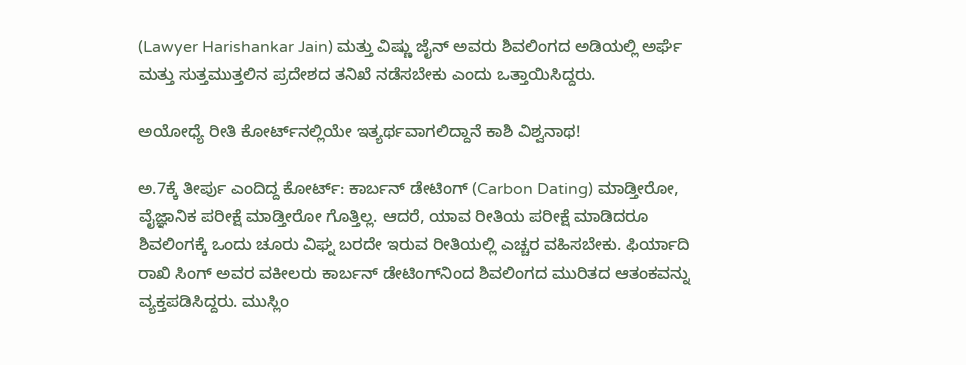(Lawyer Harishankar Jain) ಮತ್ತು ವಿಷ್ಣು ಜೈನ್ ಅವರು ಶಿವಲಿಂಗದ ಅಡಿಯಲ್ಲಿ ಅರ್ಘೆ ಮತ್ತು ಸುತ್ತಮುತ್ತಲಿನ ಪ್ರದೇಶದ ತನಿಖೆ ನಡೆಸಬೇಕು ಎಂದು ಒತ್ತಾಯಿಸಿದ್ದರು.

ಅಯೋಧ್ಯೆ ರೀತಿ ಕೋರ್ಟ್‌ನಲ್ಲಿಯೇ ಇತ್ಯರ್ಥವಾಗಲಿದ್ದಾನೆ ಕಾಶಿ ವಿಶ್ವನಾಥ!

ಅ.7ಕ್ಕೆ ತೀರ್ಪು ಎಂದಿದ್ದ ಕೋರ್ಟ್‌: ಕಾರ್ಬನ್‌ ಡೇಟಿಂಗ್‌ (Carbon Dating) ಮಾಡ್ತೀರೋ, ವೈಜ್ಞಾನಿಕ ಪರೀಕ್ಷೆ ಮಾಡ್ತೀರೋ ಗೊತ್ತಿಲ್ಲ. ಆದರೆ, ಯಾವ ರೀತಿಯ ಪರೀಕ್ಷೆ ಮಾಡಿದರೂ ಶಿವಲಿಂಗಕ್ಕೆ ಒಂದು ಚೂರು ವಿಘ್ನ ಬರದೇ ಇರುವ ರೀತಿಯಲ್ಲಿ ಎಚ್ಚರ ವಹಿಸಬೇಕು. ಫಿರ್ಯಾದಿ ರಾಖಿ ಸಿಂಗ್ ಅವರ ವಕೀಲರು ಕಾರ್ಬನ್ ಡೇಟಿಂಗ್‌ನಿಂದ ಶಿವಲಿಂಗದ ಮುರಿತದ ಆತಂಕವನ್ನು ವ್ಯಕ್ತಪಡಿಸಿದ್ದರು. ಮುಸ್ಲಿಂ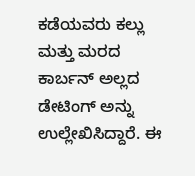ಕಡೆಯವರು ಕಲ್ಲು ಮತ್ತು ಮರದ ಕಾರ್ಬನ್ ಅಲ್ಲದ ಡೇಟಿಂಗ್ ಅನ್ನು ಉಲ್ಲೇಖಿಸಿದ್ದಾರೆ. ಈ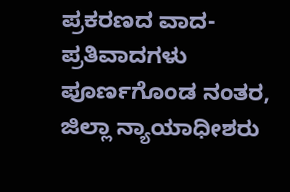ಪ್ರಕರಣದ ವಾದ-ಪ್ರತಿವಾದಗಳು ಪೂರ್ಣಗೊಂಡ ನಂತರ, ಜಿಲ್ಲಾ ನ್ಯಾಯಾಧೀಶರು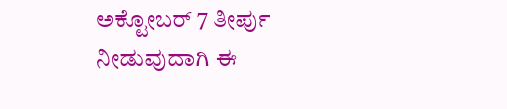ಅಕ್ಟೋಬರ್ 7 ತೀರ್ಪು ನೀಡುವುದಾಗಿ ಈ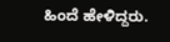ಹಿಂದೆ ಹೇಳಿದ್ದರು.